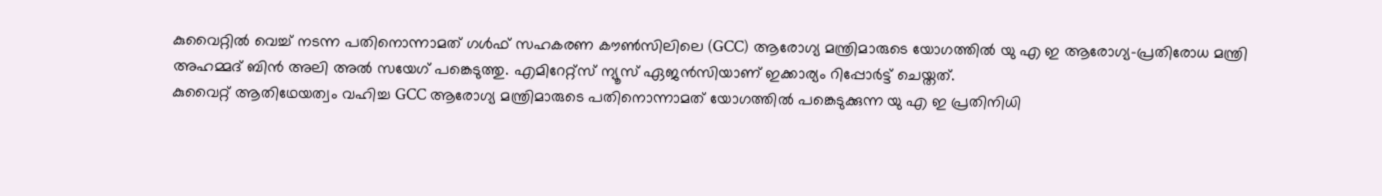കുവൈറ്റിൽ വെച്ച് നടന്ന പതിനൊന്നാമത് ഗൾഫ് സഹകരണ കൗൺസിലിലെ (GCC) ആരോഗ്യ മന്ത്രിമാരുടെ യോഗത്തിൽ യു എ ഇ ആരോഗ്യ-പ്രതിരോധ മന്ത്രി അഹമ്മദ് ബിൻ അലി അൽ സയേഗ് പങ്കെടുത്തു. എമിറേറ്റ്സ് ന്യൂസ് ഏജൻസിയാണ് ഇക്കാര്യം റിപ്പോർട്ട് ചെയ്തത്.
കുവൈറ്റ് ആതിഥേയത്വം വഹിച്ച GCC ആരോഗ്യ മന്ത്രിമാരുടെ പതിനൊന്നാമത് യോഗത്തിൽ പങ്കെടുക്കുന്ന യു എ ഇ പ്രതിനിധി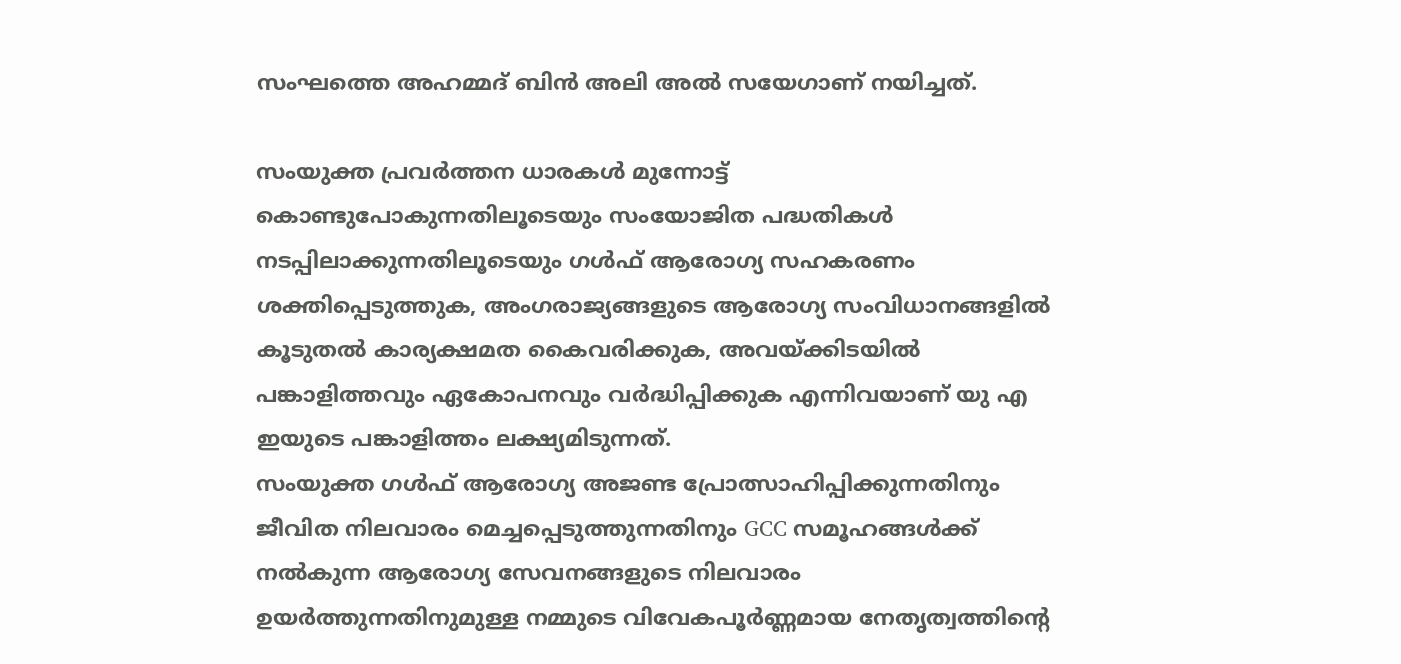സംഘത്തെ അഹമ്മദ് ബിൻ അലി അൽ സയേഗാണ് നയിച്ചത്.

സംയുക്ത പ്രവർത്തന ധാരകൾ മുന്നോട്ട് കൊണ്ടുപോകുന്നതിലൂടെയും സംയോജിത പദ്ധതികൾ നടപ്പിലാക്കുന്നതിലൂടെയും ഗൾഫ് ആരോഗ്യ സഹകരണം ശക്തിപ്പെടുത്തുക, അംഗരാജ്യങ്ങളുടെ ആരോഗ്യ സംവിധാനങ്ങളിൽ കൂടുതൽ കാര്യക്ഷമത കൈവരിക്കുക, അവയ്ക്കിടയിൽ പങ്കാളിത്തവും ഏകോപനവും വർദ്ധിപ്പിക്കുക എന്നിവയാണ് യു എ ഇയുടെ പങ്കാളിത്തം ലക്ഷ്യമിടുന്നത്.
സംയുക്ത ഗൾഫ് ആരോഗ്യ അജണ്ട പ്രോത്സാഹിപ്പിക്കുന്നതിനും ജീവിത നിലവാരം മെച്ചപ്പെടുത്തുന്നതിനും GCC സമൂഹങ്ങൾക്ക് നൽകുന്ന ആരോഗ്യ സേവനങ്ങളുടെ നിലവാരം ഉയർത്തുന്നതിനുമുള്ള നമ്മുടെ വിവേകപൂർണ്ണമായ നേതൃത്വത്തിന്റെ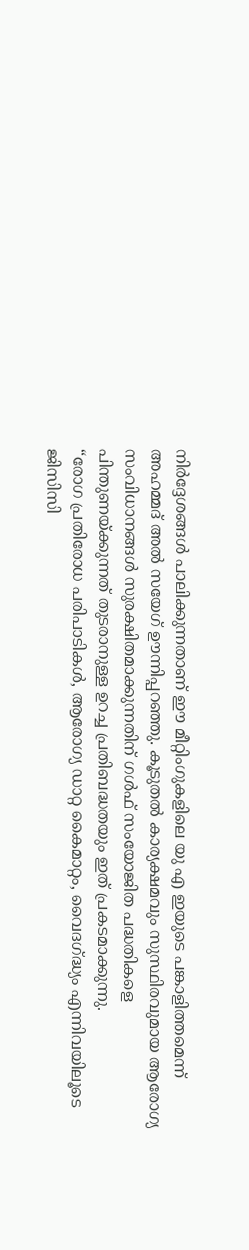നിർദ്ദേശങ്ങൾ പാലിക്കുന്നതാണ് ഈ മീറ്റിംഗുകളിലെ യു എ ഇയുടെ പങ്കാളിത്തമെന്ന് അഹമ്മദ് അൽ സയേഗ് ഊന്നിപ്പറഞ്ഞു. കൂടുതൽ കാര്യക്ഷമവും സുസ്ഥിരവുമായ ആരോഗ്യ സംവിധാനങ്ങൾ സുരക്ഷിതമാക്കുന്നതിന് ഗൾഫ് സംയോജിത പദ്ധതികളെ പിന്തുണയ്ക്കുന്നത് തുടരാനുള്ള ഉറച്ച പ്രതിബദ്ധതയും ഇത് പ്രകടമാക്കുന്നു.
“രോഗ പ്രതിരോധ പരിപാടികൾ, ആരോഗ്യ ഡാറ്റ കൈമാറ്റം, വൈദഗ്ദ്ധ്യം എന്നിവയിലൂടെ ജിസിസി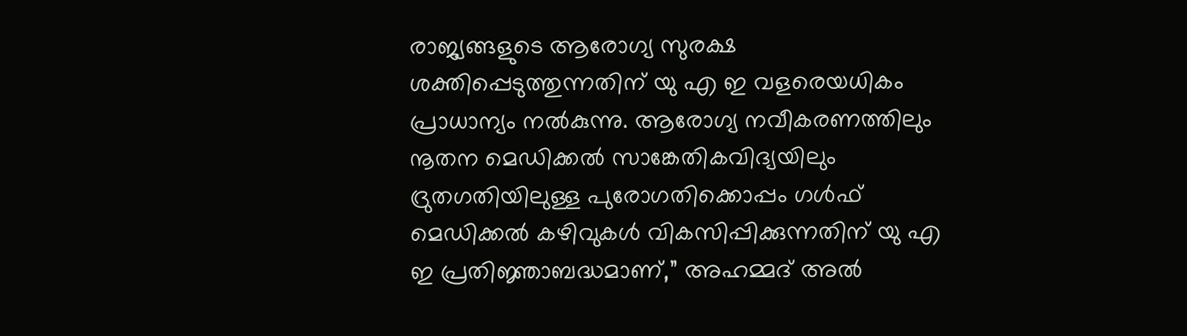രാജ്യങ്ങളുടെ ആരോഗ്യ സുരക്ഷ ശക്തിപ്പെടുത്തുന്നതിന് യു എ ഇ വളരെയധികം പ്രാധാന്യം നൽകുന്നു. ആരോഗ്യ നവീകരണത്തിലും നൂതന മെഡിക്കൽ സാങ്കേതികവിദ്യയിലും ദ്രുതഗതിയിലുള്ള പുരോഗതിക്കൊപ്പം ഗൾഫ് മെഡിക്കൽ കഴിവുകൾ വികസിപ്പിക്കുന്നതിന് യു എ ഇ പ്രതിജ്ഞാബദ്ധമാണ്,” അഹമ്മദ് അൽ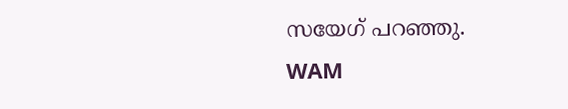സയേഗ് പറഞ്ഞു.
WAM